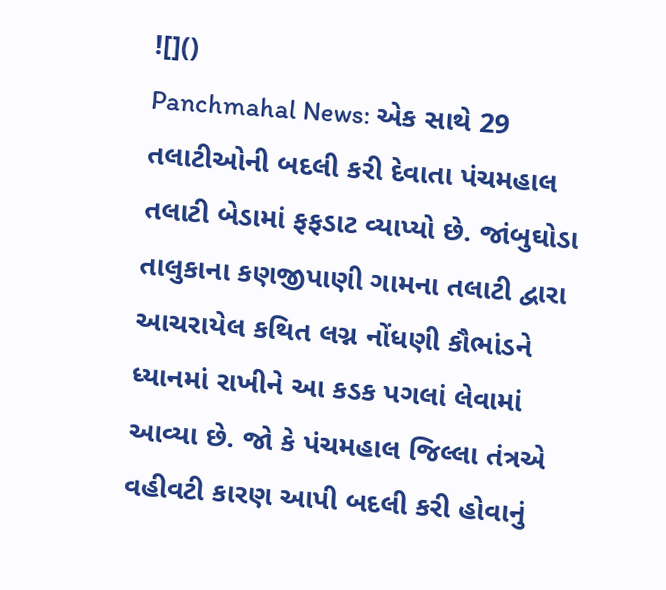![]()
Panchmahal News: એક સાથે 29 તલાટીઓની બદલી કરી દેવાતા પંચમહાલ તલાટી બેડામાં ફફડાટ વ્યાપ્યો છે. જાંબુઘોડા તાલુકાના કણજીપાણી ગામના તલાટી દ્વારા આચરાયેલ કથિત લગ્ન નોંધણી કૌભાંડને ધ્યાનમાં રાખીને આ કડક પગલાં લેવામાં આવ્યા છે. જો કે પંચમહાલ જિલ્લા તંત્રએ વહીવટી કારણ આપી બદલી કરી હોવાનું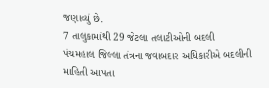જણાવ્યું છે.
7 તાલુકામાંથી 29 જેટલા તલાટીઓની બદલી
પંચમહાલ જિલ્લા તંત્રના જવાબદાર અધિકારીએ બદલીની માહિતી આપતા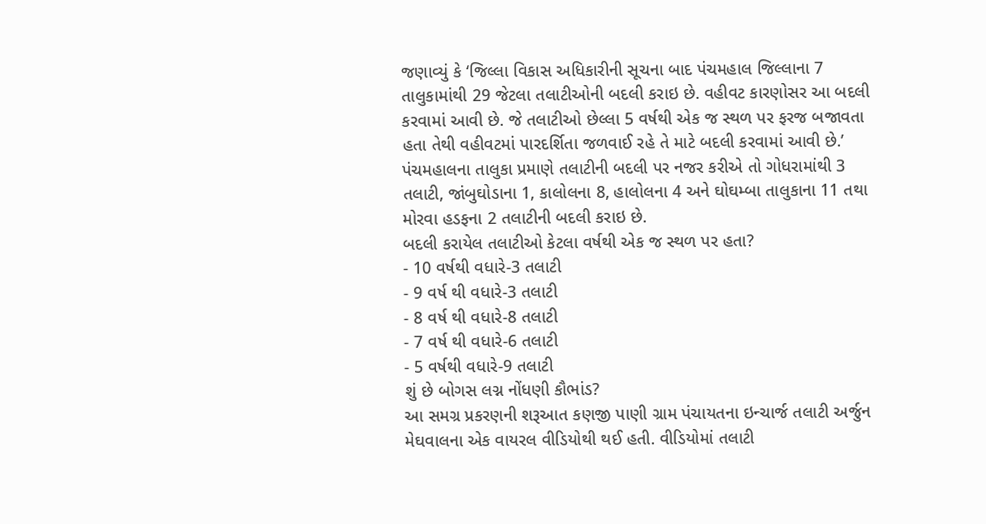જણાવ્યું કે ‘જિલ્લા વિકાસ અધિકારીની સૂચના બાદ પંચમહાલ જિલ્લાના 7 તાલુકામાંથી 29 જેટલા તલાટીઓની બદલી કરાઇ છે. વહીવટ કારણોસર આ બદલી કરવામાં આવી છે. જે તલાટીઓ છેલ્લા 5 વર્ષથી એક જ સ્થળ પર ફરજ બજાવતા હતા તેથી વહીવટમાં પારદર્શિતા જળવાઈ રહે તે માટે બદલી કરવામાં આવી છે.’ પંચમહાલના તાલુકા પ્રમાણે તલાટીની બદલી પર નજર કરીએ તો ગોધરામાંથી 3 તલાટી, જાંબુઘોડાના 1, કાલોલના 8, હાલોલના 4 અને ઘોઘમ્બા તાલુકાના 11 તથા મોરવા હડફના 2 તલાટીની બદલી કરાઇ છે.
બદલી કરાયેલ તલાટીઓ કેટલા વર્ષથી એક જ સ્થળ પર હતા?
- 10 વર્ષથી વધારે-3 તલાટી
- 9 વર્ષ થી વધારે-3 તલાટી
- 8 વર્ષ થી વધારે-8 તલાટી
- 7 વર્ષ થી વધારે-6 તલાટી
- 5 વર્ષથી વધારે-9 તલાટી
શું છે બોગસ લગ્ન નોંધણી કૌભાંડ?
આ સમગ્ર પ્રકરણની શરૂઆત કણજી પાણી ગ્રામ પંચાયતના ઇન્ચાર્જ તલાટી અર્જુન મેઘવાલના એક વાયરલ વીડિયોથી થઈ હતી. વીડિયોમાં તલાટી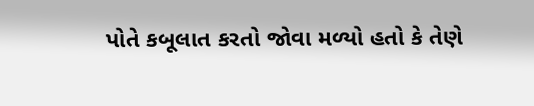પોતે કબૂલાત કરતો જોવા મળ્યો હતો કે તેણે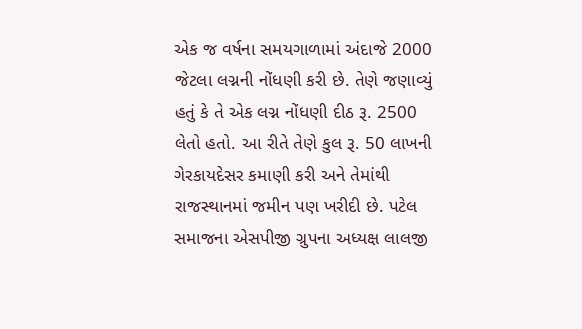એક જ વર્ષના સમયગાળામાં અંદાજે 2000 જેટલા લગ્નની નોંધણી કરી છે. તેણે જણાવ્યું હતું કે તે એક લગ્ન નોંધણી દીઠ રૂ. 2500 લેતો હતો. આ રીતે તેણે કુલ રૂ. 50 લાખની ગેરકાયદેસર કમાણી કરી અને તેમાંથી રાજસ્થાનમાં જમીન પણ ખરીદી છે. પટેલ સમાજના એસપીજી ગ્રુપના અધ્યક્ષ લાલજી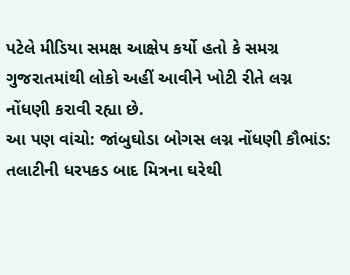પટેલે મીડિયા સમક્ષ આક્ષેપ કર્યો હતો કે સમગ્ર ગુજરાતમાંથી લોકો અહીં આવીને ખોટી રીતે લગ્ન નોંધણી કરાવી રહ્યા છે.
આ પણ વાંચો: જાંબુઘોડા બોગસ લગ્ન નોંધણી કૌભાંડ: તલાટીની ધરપકડ બાદ મિત્રના ઘરેથી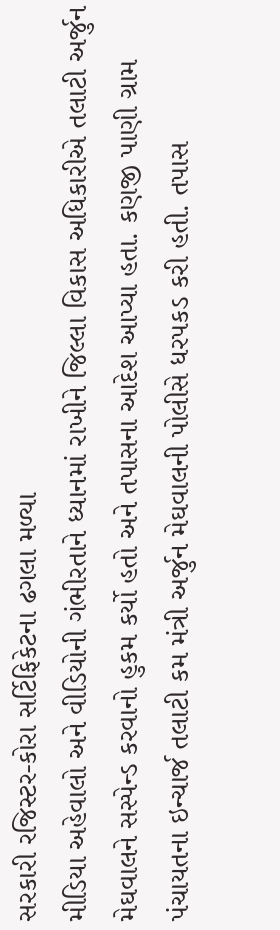સરકારી રજિસ્ટર-કોરા સર્ટિફિકેટના ઢગલા મળ્યા
મીડિયા અહેવાલો અને વીડિયોની ગંભીરતાને ધ્યાનમાં રાખીને જિલ્લા વિકાસ અધિકારીએ તલાટી અર્જુન મેઘવાલને સસ્પેન્ડ કરવાનો હુકમ કર્યો હતો અને તપાસના આદેશ આપ્યા હતા. કણજી પાણી ગ્રામ પંચાયતના ઇન્ચાર્જ તલાટી કમ મંત્રી અર્જુન મેઘવાલની પોલીસે ધરપકડ કરી હતી. તપાસ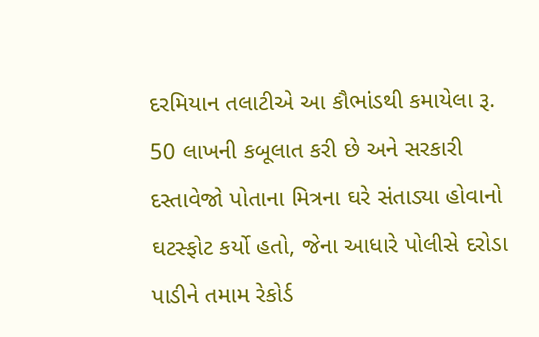દરમિયાન તલાટીએ આ કૌભાંડથી કમાયેલા રૂ. 50 લાખની કબૂલાત કરી છે અને સરકારી દસ્તાવેજો પોતાના મિત્રના ઘરે સંતાડ્યા હોવાનો ઘટસ્ફોટ કર્યો હતો, જેના આધારે પોલીસે દરોડા પાડીને તમામ રેકોર્ડ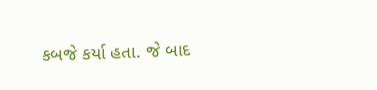કબજે કર્યા હતા. જે બાદ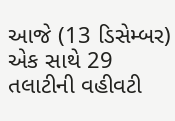આજે (13 ડિસેમ્બર) એક સાથે 29 તલાટીની વહીવટી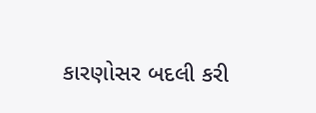કારણોસર બદલી કરી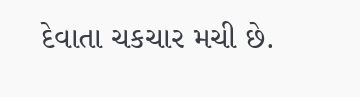દેવાતા ચકચાર મચી છે.